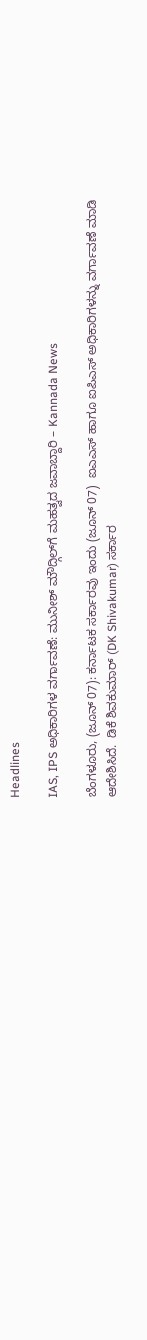Headlines

IAS, IPS ಅಧಿಕಾರಿಗಳ ವರ್ಗಾವಣೆ: ಮುನೀಶ್‌ ಮೌದ್ಗಿಲ್‌ಗೆ ಮಹತ್ವದ ಜವಾಬ್ದಾರಿ – Kannada News

ಬೆಂಗಳೂರು, (ಜೂನ್ 07): ಕರ್ನಾಟಕ ಸರ್ಕಾರವು ಇಂದು (ಜೂನ್ 07)  ಐಎಎಸ್ ಹಾಗೂ ಐಪಿಎಸ್ ಅಧಿಕಾರಿಗಳನ್ನು ವರ್ಗಾವಣೆ ಮಾಡಿ ಆದೇಶಿಸಿದೆ.  ಡಿಕೆ ಶಿವಕುಮಾರ್ (DK Shivakumar) ಸರ್ಕಾರ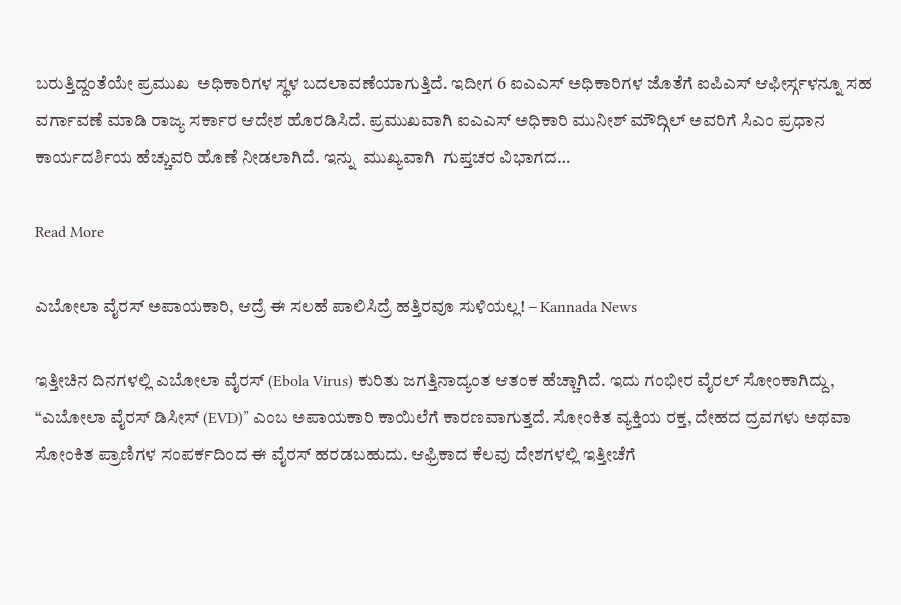ಬರುತ್ತಿದ್ದಂತೆಯೇ ಪ್ರಮುಖ  ಅಧಿಕಾರಿಗಳ ಸ್ಥಳ ಬದಲಾವಣೆಯಾಗುತ್ತಿದೆ. ಇದೀಗ 6 ಐಎಎಸ್ ಅಧಿಕಾರಿಗಳ ಜೊತೆಗೆ ಐಪಿಎಸ್ ಆಫೀರ್ಸ್ಗಳನ್ನೂ ಸಹ ವರ್ಗಾವಣೆ ಮಾಡಿ ರಾಜ್ಯ ಸರ್ಕಾರ ಆದೇಶ ಹೊರಡಿಸಿದೆ. ಪ್ರಮುಖವಾಗಿ ಐಎಎಸ್ ಅಧಿಕಾರಿ ಮುನೀಶ್ ಮೌದ್ಗಿಲ್ ಅವರಿಗೆ ಸಿಎಂ ಪ್ರಧಾನ ಕಾರ್ಯದರ್ಶಿಯ ಹೆಚ್ಚುವರಿ ಹೊಣೆ ನೀಡಲಾಗಿದೆ. ಇನ್ನು  ಮುಖ್ಯವಾಗಿ  ಗುಪ್ತಚರ ವಿಭಾಗದ…

Read More

ಎಬೋಲಾ ವೈರಸ್‌ ಅಪಾಯಕಾರಿ, ಆದ್ರೆ ಈ ಸಲಹೆ ಪಾಲಿಸಿದ್ರೆ ಹತ್ತಿರವೂ ಸುಳಿಯಲ್ಲ! – Kannada News

ಇತ್ತೀಚಿನ ದಿನಗಳಲ್ಲಿ ಎಬೋಲಾ ವೈರಸ್ (Ebola Virus) ಕುರಿತು ಜಗತ್ತಿನಾದ್ಯಂತ ಆತಂಕ ಹೆಚ್ಚಾಗಿದೆ. ಇದು ಗಂಭೀರ ವೈರಲ್ ಸೋಂಕಾಗಿದ್ದು, “ಎಬೋಲಾ ವೈರಸ್ ಡಿಸೀಸ್ (EVD)” ಎಂಬ ಅಪಾಯಕಾರಿ ಕಾಯಿಲೆಗೆ ಕಾರಣವಾಗುತ್ತದೆ. ಸೋಂಕಿತ ವ್ಯಕ್ತಿಯ ರಕ್ತ, ದೇಹದ ದ್ರವಗಳು ಅಥವಾ ಸೋಂಕಿತ ಪ್ರಾಣಿಗಳ ಸಂಪರ್ಕದಿಂದ ಈ ವೈರಸ್ ಹರಡಬಹುದು. ಆಫ್ರಿಕಾದ ಕೆಲವು ದೇಶಗಳಲ್ಲಿ ಇತ್ತೀಚೆಗೆ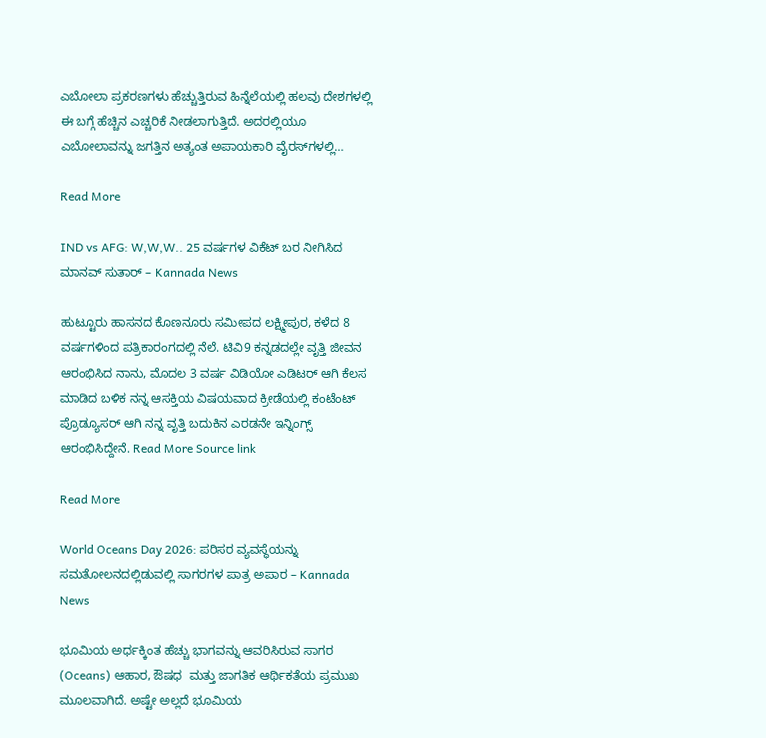ಎಬೋಲಾ ಪ್ರಕರಣಗಳು ಹೆಚ್ಚುತ್ತಿರುವ ಹಿನ್ನೆಲೆಯಲ್ಲಿ ಹಲವು ದೇಶಗಳಲ್ಲಿ ಈ ಬಗ್ಗೆ ಹೆಚ್ಚಿನ ಎಚ್ಚರಿಕೆ ನೀಡಲಾಗುತ್ತಿದೆ. ಅದರಲ್ಲಿಯೂ ಎಬೋಲಾವನ್ನು ಜಗತ್ತಿನ ಅತ್ಯಂತ ಅಪಾಯಕಾರಿ ವೈರಸ್‌ಗಳಲ್ಲಿ…

Read More

IND vs AFG: W,W,W.. 25 ವರ್ಷಗಳ ವಿಕೆಟ್ ಬರ ನೀಗಿಸಿದ ಮಾನವ್ ಸುತಾರ್ – Kannada News

ಹುಟ್ಟೂರು ಹಾಸನದ ಕೊಣನೂರು ಸಮೀಪದ ಲಕ್ಷ್ಮೀಪುರ, ಕಳೆದ 8 ವರ್ಷಗಳಿಂದ ಪತ್ರಿಕಾರಂಗದಲ್ಲಿ ನೆಲೆ. ಟಿವಿ9 ಕನ್ನಡದಲ್ಲೇ ವೃತ್ತಿ ಜೀವನ ಆರಂಭಿಸಿದ ನಾನು, ಮೊದಲ 3 ವರ್ಷ ವಿಡಿಯೋ ಎಡಿಟರ್ ಆಗಿ ಕೆಲಸ ಮಾಡಿದ ಬಳಿಕ ನನ್ನ ಆಸಕ್ತಿಯ ವಿಷಯವಾದ ಕ್ರೀಡೆಯಲ್ಲಿ ಕಂಟೆಂಟ್ ಪ್ರೊಡ್ಯೂಸರ್ ಆಗಿ ನನ್ನ ವೃತ್ತಿ ಬದುಕಿನ ಎರಡನೇ ಇನ್ನಿಂಗ್ಸ್ ಆರಂಭಿಸಿದ್ದೇನೆ. Read More Source link

Read More

World Oceans Day 2026: ಪರಿಸರ ವ್ಯವಸ್ಥೆಯನ್ನು ಸಮತೋಲನದಲ್ಲಿಡುವಲ್ಲಿ ಸಾಗರಗಳ ಪಾತ್ರ ಅಪಾರ – Kannada News

ಭೂಮಿಯ ಅರ್ಧಕ್ಕಿಂತ ಹೆಚ್ಚು ಭಾಗವನ್ನು ಆವರಿಸಿರುವ ಸಾಗರ (Oceans) ಆಹಾರ, ಔಷಧ  ಮತ್ತು ಜಾಗತಿಕ ಆರ್ಥಿಕತೆಯ ಪ್ರಮುಖ ಮೂಲವಾಗಿದೆ. ಅಷ್ಟೇ ಅಲ್ಲದೆ ಭೂಮಿಯ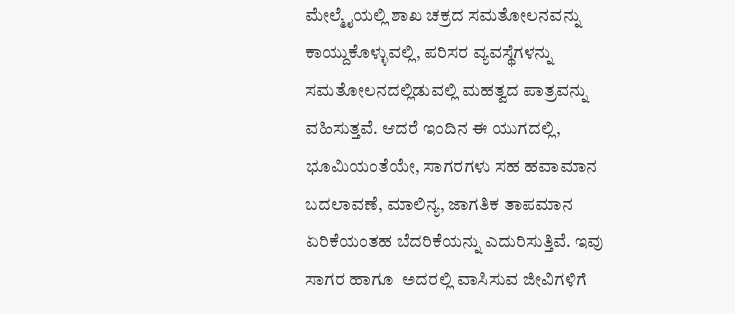ಮೇಲ್ಮೈಯಲ್ಲಿ ಶಾಖ ಚಕ್ರದ ಸಮತೋಲನವನ್ನು ಕಾಯ್ದುಕೊಳ್ಳುವಲ್ಲಿ, ಪರಿಸರ ವ್ಯವಸ್ಥೆಗಳನ್ನು ಸಮತೋಲನದಲ್ಲಿಡುವಲ್ಲಿ ಮಹತ್ವದ ಪಾತ್ರವನ್ನು ವಹಿಸುತ್ತವೆ. ಆದರೆ ಇಂದಿನ ಈ ಯುಗದಲ್ಲಿ, ಭೂಮಿಯಂತೆಯೇ, ಸಾಗರಗಳು ಸಹ ಹವಾಮಾನ ಬದಲಾವಣೆ, ಮಾಲಿನ್ಯ, ಜಾಗತಿಕ ತಾಪಮಾನ ಏರಿಕೆಯಂತಹ ಬೆದರಿಕೆಯನ್ನು ಎದುರಿಸುತ್ತಿವೆ. ಇವು ಸಾಗರ ಹಾಗೂ  ಅದರಲ್ಲಿ ವಾಸಿಸುವ ಜೀವಿಗಳಿಗೆ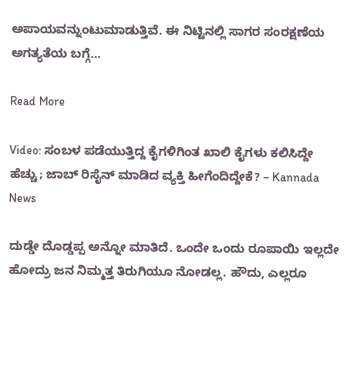ಅಪಾಯವನ್ನುಂಟುಮಾಡುತ್ತಿವೆ. ಈ ನಿಟ್ಟಿನಲ್ಲಿ ಸಾಗರ ಸಂರಕ್ಷಣೆಯ ಅಗತ್ಯತೆಯ ಬಗ್ಗೆ…

Read More

Video: ಸಂಬಳ ಪಡೆಯುತ್ತಿದ್ದ ಕೈಗಳಿಗಿಂತ ಖಾಲಿ ಕೈಗಳು ಕಲಿಸಿದ್ದೇ ಹೆಚ್ಚು; ಜಾಬ್ ರಿಸೈನ್ ಮಾಡಿದ ವ್ಯಕ್ತಿ ಹೀಗೆಂದಿದ್ದೇಕೆ? – Kannada News

ದುಡ್ಡೇ ದೊಡ್ಡಪ್ಪ ಅನ್ನೋ ಮಾತಿದೆ. ಒಂದೇ ಒಂದು ರೂಪಾಯಿ ಇಲ್ಲದೇ ಹೋದ್ರು ಜನ ನಿಮ್ಮತ್ತ ತಿರುಗಿಯೂ ನೋಡಲ್ಲ. ಹೌದು, ಎಲ್ಲರೂ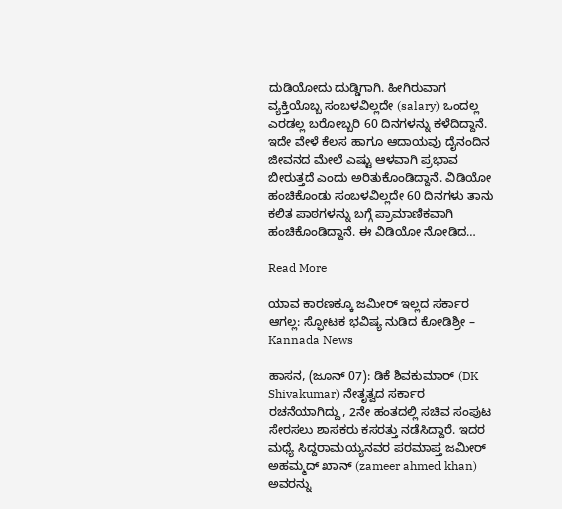ದುಡಿಯೋದು ದುಡ್ಡಿಗಾಗಿ. ಹೀಗಿರುವಾಗ ವ್ಯಕ್ತಿಯೊಬ್ಬ ಸಂಬಳವಿಲ್ಲದೇ (salary) ಒಂದಲ್ಲ ಎರಡಲ್ಲ ಬರೋಬ್ಬರಿ 60 ದಿನಗಳನ್ನು ಕಳೆದಿದ್ದಾನೆ. ಇದೇ ವೇಳೆ ಕೆಲಸ ಹಾಗೂ ಆದಾಯವು ದೈನಂದಿನ ಜೀವನದ ಮೇಲೆ ಎಷ್ಟು ಆಳವಾಗಿ ಪ್ರಭಾವ ಬೀರುತ್ತದೆ ಎಂದು ಅರಿತುಕೊಂಡಿದ್ದಾನೆ. ವಿಡಿಯೋ ಹಂಚಿಕೊಂಡು ಸಂಬಳವಿಲ್ಲದೇ 60 ದಿನಗಳು ತಾನು ಕಲಿತ ಪಾಠಗಳನ್ನು ಬಗ್ಗೆ ಪ್ರಾಮಾಣಿಕವಾಗಿ ಹಂಚಿಕೊಂಡಿದ್ದಾನೆ. ಈ ವಿಡಿಯೋ ನೋಡಿದ…

Read More

ಯಾವ ಕಾರಣಕ್ಕೂ ಜಮೀರ್ ಇಲ್ಲದ ಸರ್ಕಾರ ಆಗಲ್ಲ: ಸ್ಫೋಟಕ ಭವಿಷ್ಯ ನುಡಿದ ಕೋಡಿಶ್ರೀ – Kannada News

ಹಾಸನ, (ಜೂನ್ 07): ಡಿಕೆ ಶಿವಕುಮಾರ್ (DK Shivakumar) ನೇತೃತ್ವದ ಸರ್ಕಾರ ರಚನೆಯಾಗಿದ್ದು, 2ನೇ ಹಂತದಲ್ಲಿ ಸಚಿವ ಸಂಪುಟ ಸೇರಸಲು ಶಾಸಕರು ಕಸರತ್ತು ನಡೆಸಿದ್ದಾರೆ. ಇದರ ಮಧ್ಯೆ ಸಿದ್ದರಾಮಯ್ಯನವರ ಪರಮಾಪ್ತ ಜಮೀರ್ ಅಹಮ್ಮದ್ ಖಾನ್ (zameer ahmed khan) ಅವರನ್ನು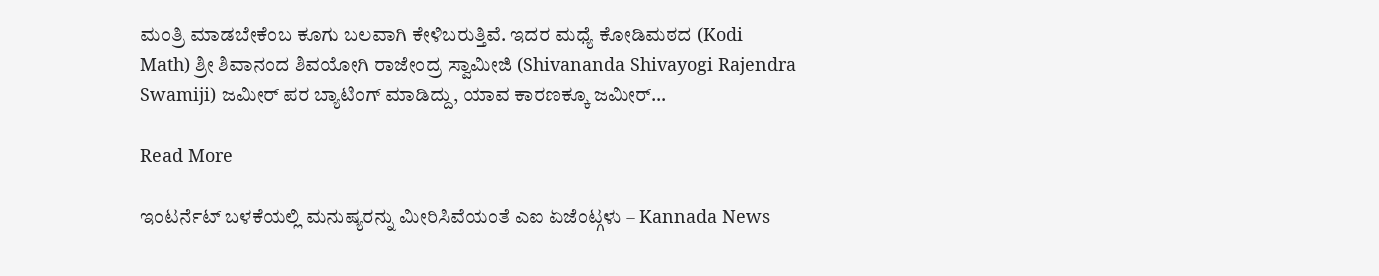ಮಂತ್ರಿ ಮಾಡಬೇಕೆಂಬ ಕೂಗು ಬಲವಾಗಿ ಕೇಳಿಬರುತ್ತಿವೆ. ಇದರ ಮಧ್ಯೆ ಕೋಡಿಮಠದ (Kodi Math) ಶ್ರೀ ಶಿವಾನಂದ ಶಿವಯೋಗಿ ರಾಜೇಂದ್ರ ಸ್ವಾಮೀಜಿ (Shivananda Shivayogi Rajendra Swamiji) ಜಮೀರ್ ಪರ ಬ್ಯಾಟಿಂಗ್ ಮಾಡಿದ್ದು, ಯಾವ ಕಾರಣಕ್ಕೂ ಜಮೀರ್…

Read More

ಇಂಟರ್ನೆಟ್ ಬಳಕೆಯಲ್ಲಿ ಮನುಷ್ಯರನ್ನು ಮೀರಿಸಿವೆಯಂತೆ ಎಐ ಏಜೆಂಟ್ಗಳು – Kannada News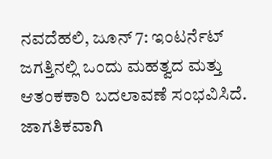ನವದೆಹಲಿ, ಜೂನ್ 7: ಇಂಟರ್ನೆಟ್ ಜಗತ್ತಿನಲ್ಲಿ ಒಂದು ಮಹತ್ವದ ಮತ್ತು ಆತಂಕಕಾರಿ ಬದಲಾವಣೆ ಸಂಭವಿಸಿದೆ. ಜಾಗತಿಕವಾಗಿ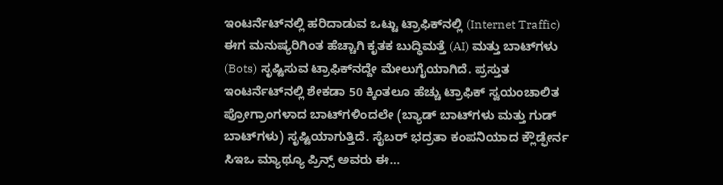ಇಂಟರ್ನೆಟ್‌ನಲ್ಲಿ ಹರಿದಾಡುವ ಒಟ್ಟು ಟ್ರಾಫಿಕ್‌ನಲ್ಲಿ (Internet Traffic) ಈಗ ಮನುಷ್ಯರಿಗಿಂತ ಹೆಚ್ಚಾಗಿ ಕೃತಕ ಬುದ್ಧಿಮತ್ತೆ (AI) ಮತ್ತು ಬಾಟ್‌ಗಳು (Bots) ಸೃಷ್ಟಿಸುವ ಟ್ರಾಫಿಕ್‌ನದ್ದೇ ಮೇಲುಗೈಯಾಗಿದೆ. ಪ್ರಸ್ತುತ ಇಂಟರ್ನೆಟ್‌ನಲ್ಲಿ ಶೇಕಡಾ 50 ಕ್ಕಿಂತಲೂ ಹೆಚ್ಚು ಟ್ರಾಫಿಕ್ ಸ್ವಯಂಚಾಲಿತ ಪ್ರೋಗ್ರಾಂಗಳಾದ ಬಾಟ್‌ಗಳಿಂದಲೇ (ಬ್ಯಾಡ್ ಬಾಟ್‌ಗಳು ಮತ್ತು ಗುಡ್ ಬಾಟ್‌ಗಳು) ಸೃಷ್ಟಿಯಾಗುತ್ತಿದೆ. ಸೈಬರ್ ಭದ್ರತಾ ಕಂಪನಿಯಾದ ಕ್ಲೌಡ್ಫೇರ್ನ ಸಿಇಒ ಮ್ಯಾಥ್ಯೂ ಪ್ರಿನ್ಸ್ ಅವರು ಈ…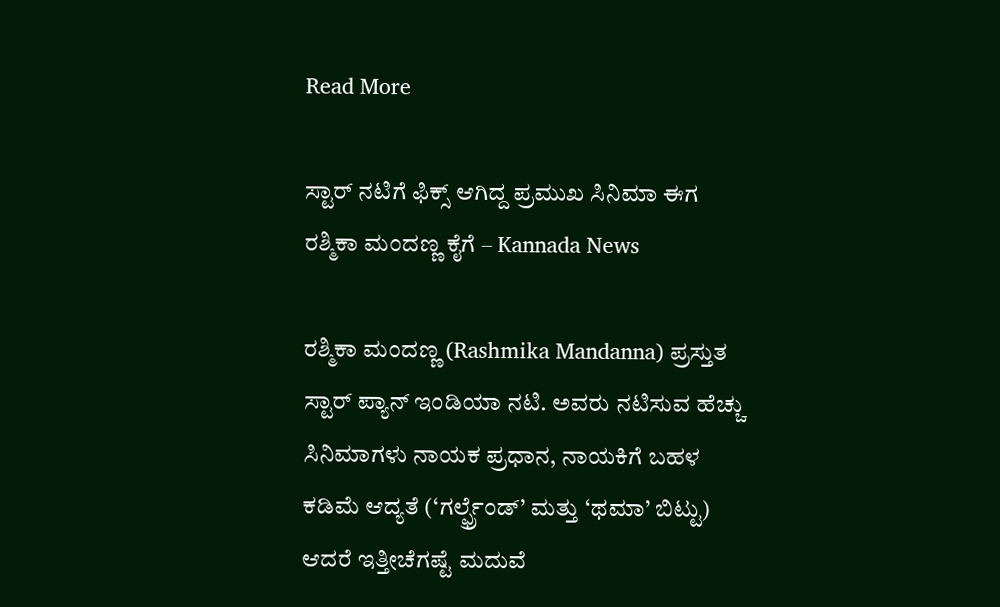Read More

ಸ್ಟಾರ್ ನಟಿಗೆ ಫಿಕ್ಸ್ ಆಗಿದ್ದ ಪ್ರಮುಖ ಸಿನಿಮಾ ಈಗ ರಶ್ಮಿಕಾ ಮಂದಣ್ಣ ಕೈಗೆ – Kannada News

ರಶ್ಮಿಕಾ ಮಂದಣ್ಣ (Rashmika Mandanna) ಪ್ರಸ್ತುತ ಸ್ಟಾರ್ ಪ್ಯಾನ್ ಇಂಡಿಯಾ ನಟಿ. ಅವರು ನಟಿಸುವ ಹೆಚ್ಚು ಸಿನಿಮಾಗಳು ನಾಯಕ ಪ್ರಧಾನ, ನಾಯಕಿಗೆ ಬಹಳ ಕಡಿಮೆ ಆದ್ಯತೆ (‘ಗರ್ಲ್ಫ್ರೆಂಡ್’ ಮತ್ತು ‘ಥಮಾ’ ಬಿಟ್ಟು) ಆದರೆ ಇತ್ತೀಚೆಗಷ್ಟೆ ಮದುವೆ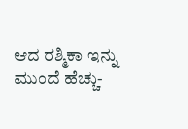ಆದ ರಶ್ಮಿಕಾ ಇನ್ನು ಮುಂದೆ ಹೆಚ್ಚು-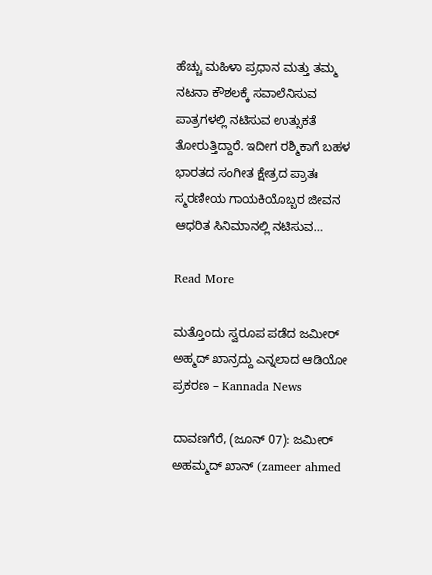ಹೆಚ್ಚು ಮಹಿಳಾ ಪ್ರಧಾನ ಮತ್ತು ತಮ್ಮ ನಟನಾ ಕೌಶಲಕ್ಕೆ ಸವಾಲೆನಿಸುವ ಪಾತ್ರಗಳಲ್ಲಿ ನಟಿಸುವ ಉತ್ಸುಕತೆ ತೋರುತ್ತಿದ್ದಾರೆ. ಇದೀಗ ರಶ್ಮಿಕಾಗೆ ಬಹಳ ಭಾರತದ ಸಂಗೀತ ಕ್ಷೇತ್ರದ ಪ್ರಾತಃ ಸ್ಮರಣೀಯ ಗಾಯಕಿಯೊಬ್ಬರ ಜೀವನ ಆಧರಿತ ಸಿನಿಮಾನಲ್ಲಿ ನಟಿಸುವ…

Read More

ಮತ್ತೊಂದು ಸ್ವರೂಪ ಪಡೆದ ಜಮೀರ್ ಅಹ್ಮದ್ ಖಾನ್ರದ್ದು ಎನ್ನಲಾದ ಆಡಿಯೋ ಪ್ರಕರಣ – Kannada News

ದಾವಣಗೆರೆ, (ಜೂನ್ 07): ಜಮೀರ್ ಅಹಮ್ಮದ್ ಖಾನ್ (zameer ahmed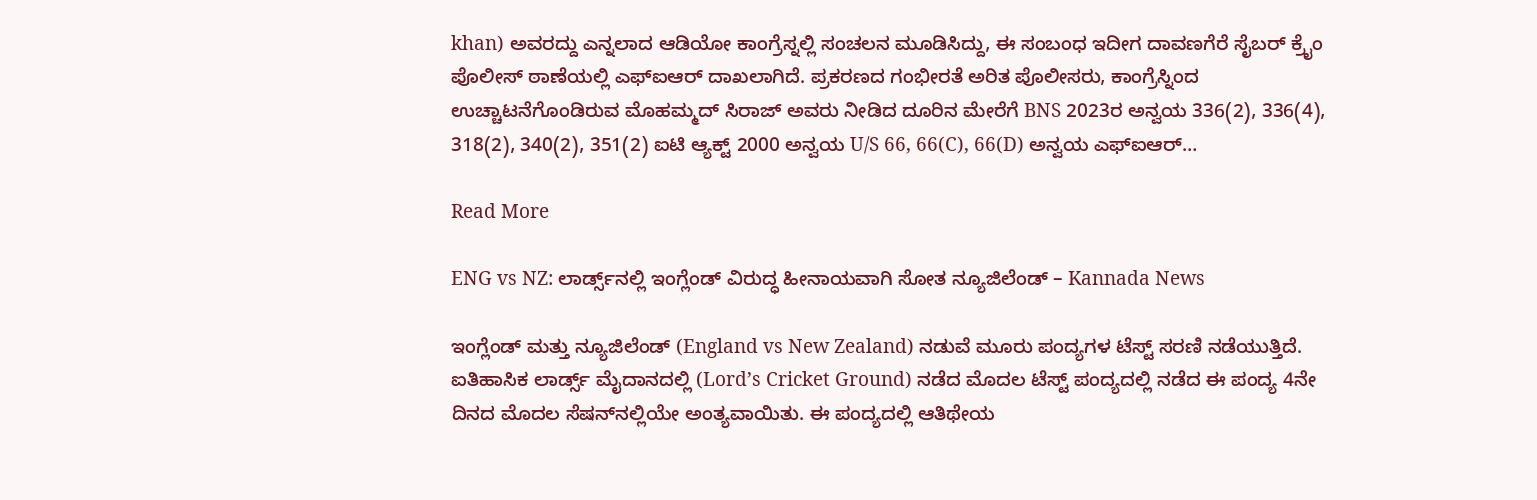khan) ಅವರದ್ದು ಎನ್ನಲಾದ ಆಡಿಯೋ ಕಾಂಗ್ರೆಸ್ನಲ್ಲಿ ಸಂಚಲನ ಮೂಡಿಸಿದ್ದು, ಈ ಸಂಬಂಧ ಇದೀಗ ದಾವಣಗೆರೆ ಸೈಬರ್ ಕ್ರೈಂ ಪೊಲೀಸ್ ಠಾಣೆಯಲ್ಲಿ ಎಫ್ಐಆರ್ ದಾಖಲಾಗಿದೆ. ಪ್ರಕರಣದ ಗಂಭೀರತೆ ಅರಿತ ಪೊಲೀಸರು, ಕಾಂಗ್ರೆಸ್ನಿಂದ ಉಚ್ಚಾಟನೆಗೊಂಡಿರುವ ಮೊಹಮ್ಮದ್ ಸಿರಾಜ್ ಅವರು ನೀಡಿದ ದೂರಿನ ಮೇರೆಗೆ BNS 2023ರ ಅನ್ವಯ 336(2), 336(4), 318(2), 340(2), 351(2) ಐಟಿ ಆ್ಯಕ್ಟ್ 2000 ಅನ್ವಯ U/S 66, 66(C), 66(D) ಅನ್ವಯ ಎಫ್ಐಆರ್…

Read More

ENG vs NZ: ಲಾರ್ಡ್ಸ್‌ನಲ್ಲಿ ಇಂಗ್ಲೆಂಡ್‌ ವಿರುದ್ಧ ಹೀನಾಯವಾಗಿ ಸೋತ ನ್ಯೂಜಿಲೆಂಡ್ – Kannada News

ಇಂಗ್ಲೆಂಡ್ ಮತ್ತು ನ್ಯೂಜಿಲೆಂಡ್ (England vs New Zealand) ನಡುವೆ ಮೂರು ಪಂದ್ಯಗಳ ಟೆಸ್ಟ್ ಸರಣಿ ನಡೆಯುತ್ತಿದೆ. ಐತಿಹಾಸಿಕ ಲಾರ್ಡ್ಸ್ ಮೈದಾನದಲ್ಲಿ (Lord’s Cricket Ground) ನಡೆದ ಮೊದಲ ಟೆಸ್ಟ್ ಪಂದ್ಯದಲ್ಲಿ ನಡೆದ ಈ ಪಂದ್ಯ 4ನೇ ದಿನದ ಮೊದಲ ಸೆಷನ್‌ನಲ್ಲಿಯೇ ಅಂತ್ಯವಾಯಿತು. ಈ ಪಂದ್ಯದಲ್ಲಿ ಆತಿಥೇಯ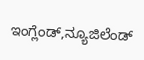ಇಂಗ್ಲೆಂಡ್,ನ್ಯೂಜಿಲೆಂಡ್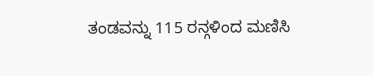ತಂಡವನ್ನು 115 ರನ್ಗಳಿಂದ ಮಣಿಸಿ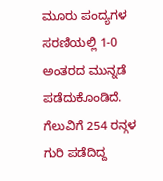ಮೂರು ಪಂದ್ಯಗಳ ಸರಣಿಯಲ್ಲಿ 1-0 ಅಂತರದ ಮುನ್ನಡೆ ಪಡೆದುಕೊಂಡಿದೆ. ಗೆಲುವಿಗೆ 254 ರನ್ಗಳ ಗುರಿ ಪಡೆದಿದ್ದ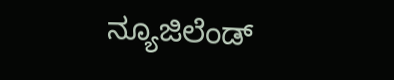ನ್ಯೂಜಿಲೆಂಡ್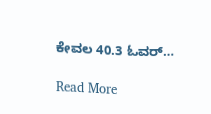ಕೇವಲ 40.3 ಓವರ್…

Read More